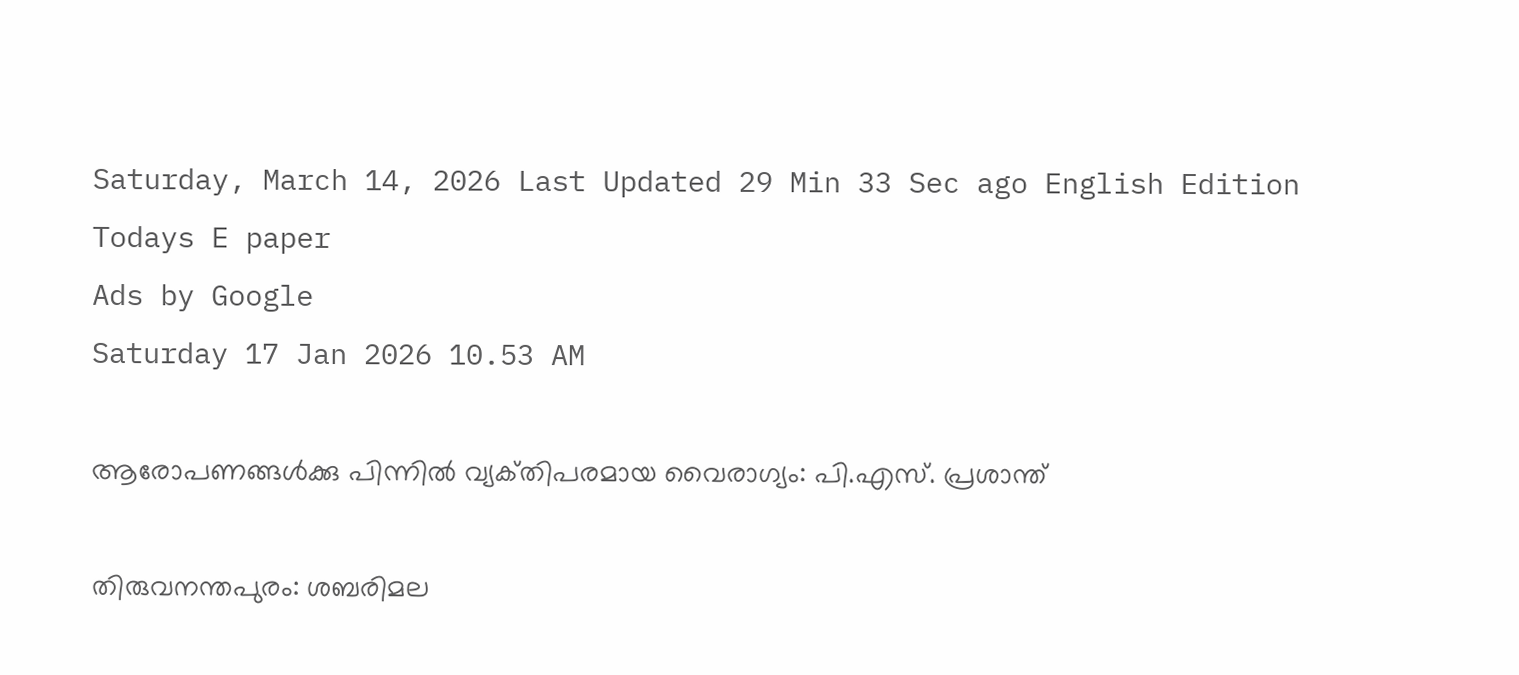Saturday, March 14, 2026 Last Updated 29 Min 33 Sec ago English Edition
Todays E paper
Ads by Google
Saturday 17 Jan 2026 10.53 AM

ആരോപണങ്ങള്‍ക്കു പിന്നില്‍ വ്യക്‌തിപരമായ വൈരാഗ്യം: പി.എസ്‌. പ്രശാന്ത്‌

തിരുവനന്തപുരം: ശബരിമല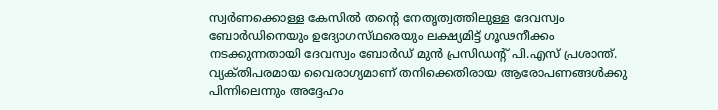സ്വര്‍ണക്കൊള്ള കേസില്‍ തന്റെ നേതൃത്വത്തിലുള്ള ദേവസ്വം ബോര്‍ഡിനെയും ഉദ്യോഗസ്‌ഥരെയും ലക്ഷ്യമിട്ട്‌ ഗൂഢനീക്കം നടക്കുന്നതായി ദേവസ്വം ബോര്‍ഡ്‌ മുന്‍ പ്രസിഡന്റ്‌ പി.എസ്‌ പ്രശാന്ത്‌.
വ്യക്‌തിപരമായ വൈരാഗ്യമാണ്‌ തനിക്കെതിരായ ആരോപണങ്ങള്‍ക്കു പിന്നിലെന്നും അദ്ദേഹം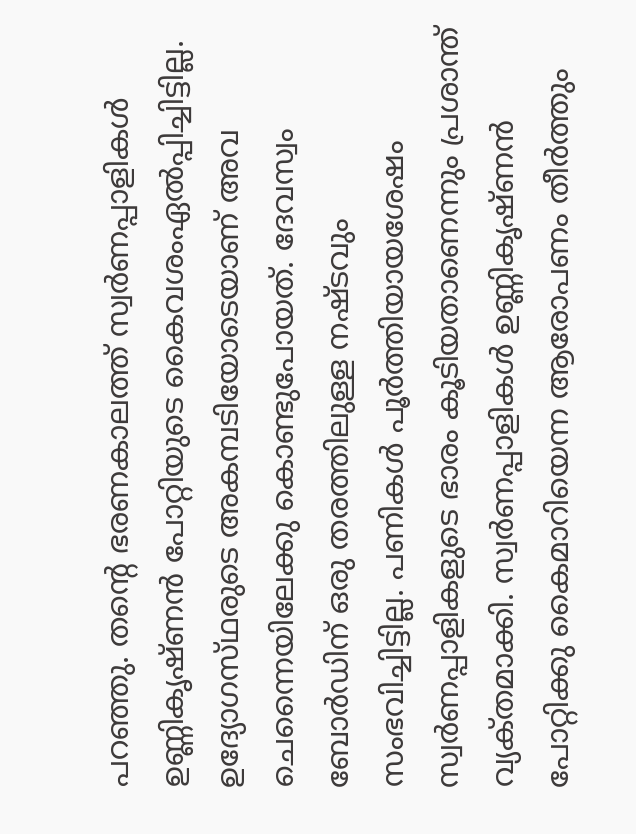പറഞ്ഞു. തന്റെ ഭരണകാലത്ത്‌ സ്വര്‍ണപ്പാളികള്‍ ഉണ്ണികൃഷ്‌ണന്‍ പോറ്റിയുടെ കൈവശംഏല്‍പ്പിച്ചിട്ടില്ല. ഉദ്യോഗസ്‌ഥരുടെ അകമ്പടിയോടെയാണ്‌ അവ ചെന്നൈയിലേക്കു കൊണ്ടുപോയത്‌. ദേവസ്വം ബോര്‍ഡിന്‌ ഒരു തരത്തിലുള്ള നഷ്‌ടവും സംഭവിച്ചിട്ടില്ല. പണികള്‍ പൂര്‍ത്തിയായശേഷം സ്വര്‍ണപ്പാളികളുടെ ഭാരം കൂടിയതാണെന്നും പ്രശാന്ത്‌ വ്യക്‌തമാക്കി. സ്വര്‍ണപ്പാളികള്‍ ഉണ്ണികൃഷ്‌ണന്‍ പോറ്റിക്കു കൈമാറിയെന്ന ആരോപണം തീര്‍ത്തും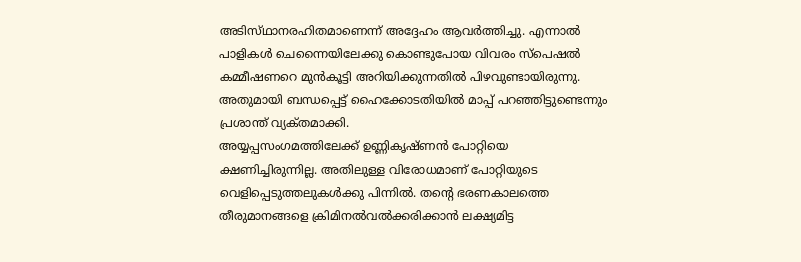അടിസ്‌ഥാനരഹിതമാണെന്ന്‌ അദ്ദേഹം ആവര്‍ത്തിച്ചു. എന്നാല്‍ പാളികള്‍ ചെന്നൈയിലേക്കു കൊണ്ടുപോയ വിവരം സ്‌പെഷല്‍ കമ്മീഷണറെ മുന്‍കൂട്ടി അറിയിക്കുന്നതില്‍ പിഴവുണ്ടായിരുന്നു. അതുമായി ബന്ധപ്പെട്ട്‌ ഹൈക്കോടതിയില്‍ മാപ്പ്‌ പറഞ്ഞിട്ടുണ്ടെന്നും പ്രശാന്ത്‌ വ്യക്‌തമാക്കി.
അയ്യപ്പസംഗമത്തിലേക്ക്‌ ഉണ്ണികൃഷ്‌ണന്‍ പോറ്റിയെ ക്ഷണിച്ചിരുന്നില്ല. അതിലുള്ള വിരോധമാണ്‌ പോറ്റിയുടെ വെളിപ്പെടുത്തലുകള്‍ക്കു പിന്നില്‍. തന്റെ ഭരണകാലത്തെ തീരുമാനങ്ങളെ ക്രിമിനല്‍വല്‍ക്കരിക്കാന്‍ ലക്ഷ്യമിട്ട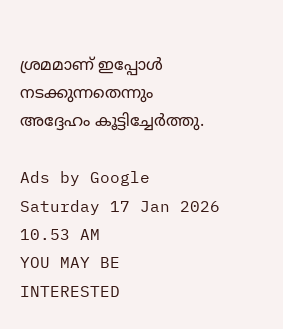ശ്രമമാണ്‌ ഇപ്പോള്‍ നടക്കുന്നതെന്നും അദ്ദേഹം കൂട്ടിച്ചേര്‍ത്തു.

Ads by Google
Saturday 17 Jan 2026 10.53 AM
YOU MAY BE INTERESTED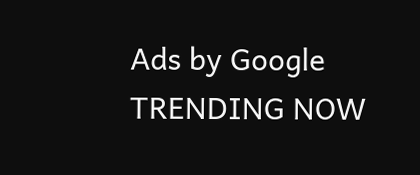Ads by Google
TRENDING NOW